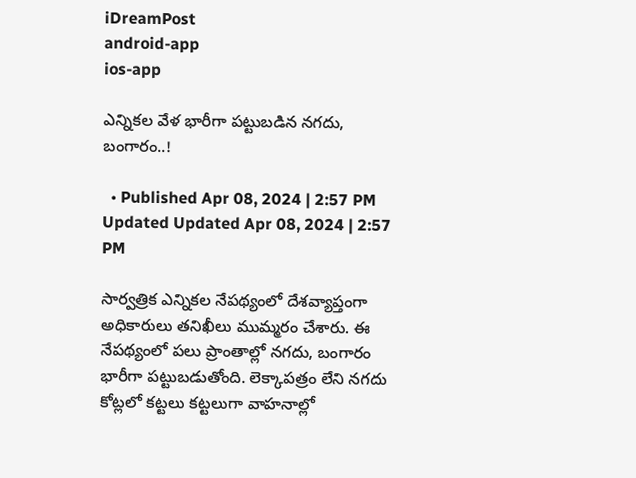iDreamPost
android-app
ios-app

ఎన్నికల వేళ భారీగా పట్టుబడిన నగదు, బంగారం..!

  • Published Apr 08, 2024 | 2:57 PM Updated Updated Apr 08, 2024 | 2:57 PM

సార్వత్రిక ఎన్నికల నేపథ్యంలో దేశవ్యాప్తంగా అధికారులు తనిఖీలు ముమ్మరం చేశారు. ఈ నేపథ్యంలో పలు ప్రాంతాల్లో నగదు, బంగారం భారీగా పట్టుబడుతోంది. లెక్కాపత్రం లేని నగదు కోట్లలో కట్టలు కట్టలుగా వాహనాల్లో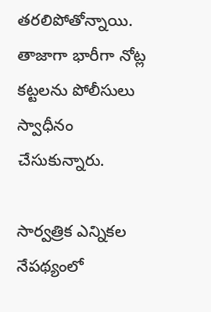తరలిపోతోన్నాయి. తాజాగా భారీగా నోట్ల కట్టలను పోలీసులు స్వాధీనం చేసుకున్నారు.

సార్వత్రిక ఎన్నికల నేపథ్యంలో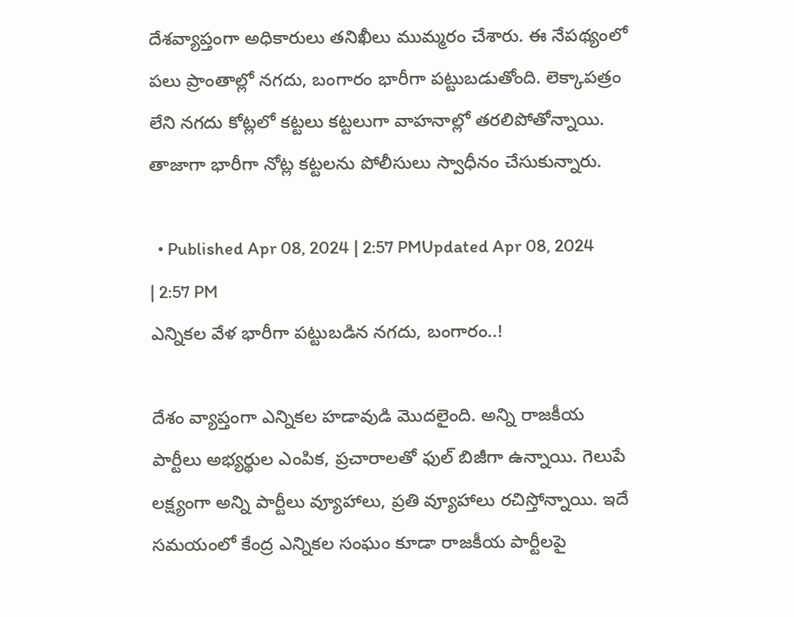దేశవ్యాప్తంగా అధికారులు తనిఖీలు ముమ్మరం చేశారు. ఈ నేపథ్యంలో పలు ప్రాంతాల్లో నగదు, బంగారం భారీగా పట్టుబడుతోంది. లెక్కాపత్రం లేని నగదు కోట్లలో కట్టలు కట్టలుగా వాహనాల్లో తరలిపోతోన్నాయి. తాజాగా భారీగా నోట్ల కట్టలను పోలీసులు స్వాధీనం చేసుకున్నారు.

  • Published Apr 08, 2024 | 2:57 PMUpdated Apr 08, 2024 | 2:57 PM
ఎన్నికల వేళ భారీగా పట్టుబడిన నగదు, బంగారం..!

దేశం వ్యాప్తంగా ఎన్నికల హడావుడి మొదలైంది. అన్ని రాజకీయ పార్టీలు అభ్యర్థుల ఎంపిక, ప్రచారాలతో ఫుల్ బిజీగా ఉన్నాయి. గెలుపే లక్ష్యంగా అన్ని పార్టీలు వ్యూహాలు, ప్రతి వ్యూహాలు రచిస్తోన్నాయి. ఇదే సమయంలో కేంద్ర ఎన్నికల సంఘం కూడా రాజకీయ పార్టీలపై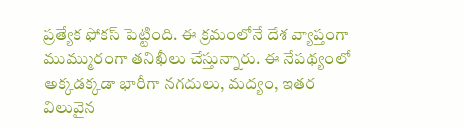ప్రత్యేక ఫోకస్ పెట్టింది. ఈ క్రమంలోనే దేశ వ్యాప్తంగా ముమ్మురంగా తనిఖీలు చేస్తున్నారు. ఈ నేపథ్యంలో అక్కడక్కడా భారీగా నగదులు, మద్యం, ఇతర విలువైన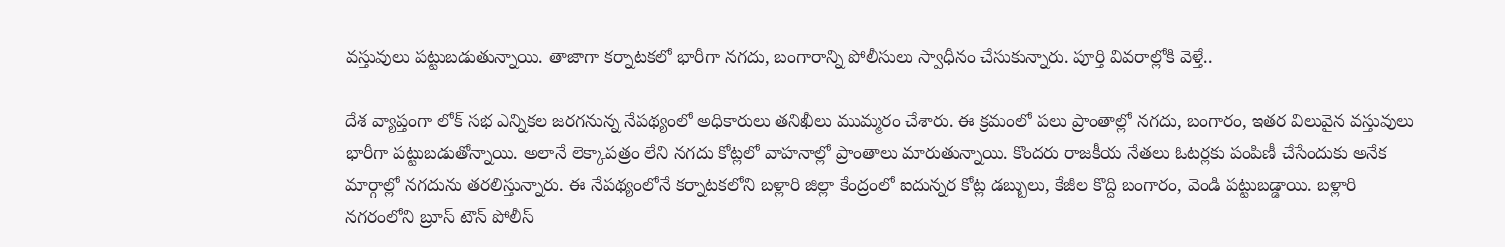వస్తువులు పట్టుబడుతున్నాయి. తాజాగా కర్నాటకలో భారీగా నగదు, బంగారాన్ని పోలీసులు స్వాధీనం చేసుకున్నారు. పూర్తి వివరాల్లోకి వెళ్తే..

దేశ వ్యాప్తంగా లోక్ సభ ఎన్నికల జరగనున్న నేపథ్యంలో అధికారులు తనిఖీలు ముమ్మరం చేశారు. ఈ క్రమంలో పలు ప్రాంతాల్లో నగదు, బంగారం, ఇతర విలువైన వస్తువులు భారీగా పట్టుబడుతోన్నాయి. అలానే లెక్కాపత్రం లేని నగదు కోట్లలో వాహనాల్లో ప్రాంతాలు మారుతున్నాయి. కొందరు రాజకీయ నేతలు ఓటర్లకు పంపిణీ చేసేందుకు అనేక మార్గాల్లో నగదును తరలిస్తున్నారు. ఈ నేపథ్యంలోనే కర్నాటకలోని బళ్లారి జిల్లా కేంద్రంలో ఐదున్నర కోట్ల డబ్బులు, కేజీల కొద్ది బంగారం, వెండి పట్టుబడ్డాయి. బళ్లారి నగరంలోని బ్రూస్ టౌన్ పోలీస్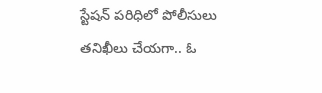స్టేషన్ పరిధిలో పోలీసులు తనిఖీలు చేయగా.. ఓ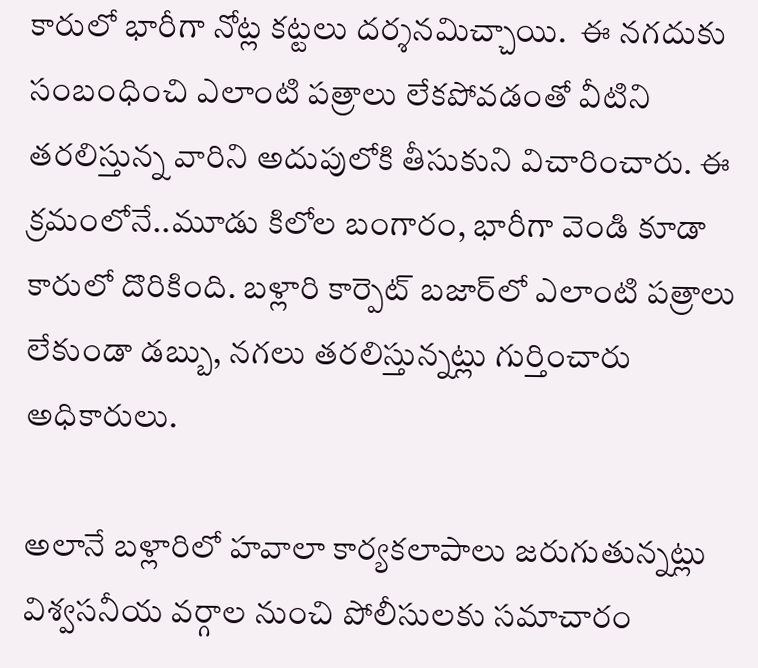కారులో భారీగా నోట్ల కట్టలు దర్శనమిచ్చాయి.  ఈ నగదుకు సంబంధించి ఎలాంటి పత్రాలు లేకపోవడంతో వీటిని తరలిస్తున్న వారిని అదుపులోకి తీసుకుని విచారించారు. ఈ క్రమంలోనే..మూడు కిలోల బంగారం, భారీగా వెండి కూడా కారులో దొరికింది. బళ్లారి కార్పెట్ బజార్‌లో ఎలాంటి పత్రాలు లేకుండా డబ్బు, నగలు తరలిస్తున్నట్లు గుర్తించారు అధికారులు.

అలానే బళ్లారిలో హవాలా కార్యకలాపాలు జరుగుతున్నట్లు విశ్వసనీయ వర్గాల నుంచి పోలీసులకు సమాచారం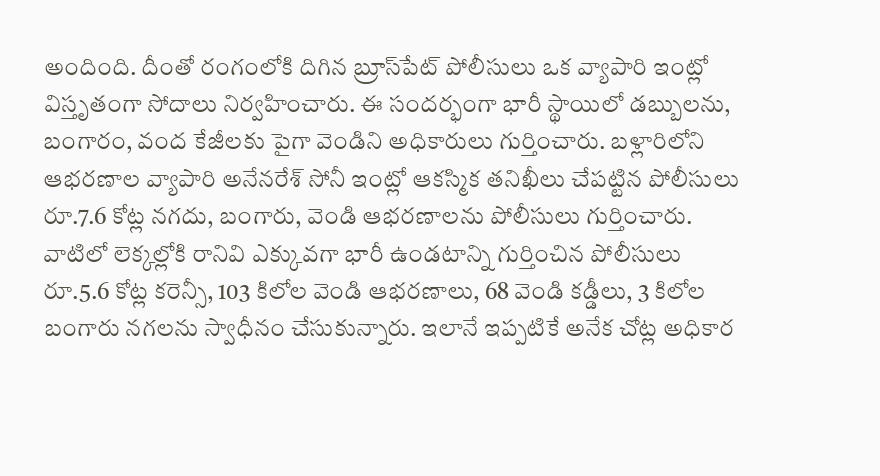అందింది. దీంతో రంగంలోకి దిగిన బ్రూస్‌పేట్‌ పోలీసులు ఒక వ్యాపారి ఇంట్లో విస్తృతంగా సోదాలు నిర్వహించారు. ఈ సందర్భంగా భారీ స్థాయిలో డబ్బులను, బంగారం, వంద కేజీలకు పైగా వెండిని అధికారులు గుర్తించారు. బళ్లారిలోని ఆభరణాల వ్యాపారి అనేనరేశ్‌ సోనీ ఇంట్లో ఆకస్మిక తనిఖీలు చేపట్టిన పోలీసులు రూ.7.6 కోట్ల నగదు, బంగారు, వెండి ఆభరణాలను పోలీసులు గుర్తించారు. వాటిలో లెక్కల్లోకి రానివి ఎక్కువగా భారీ ఉండటాన్ని గుర్తించిన పోలీసులు రూ.5.6 కోట్ల కరెన్సీ, 103 కిలోల వెండి ఆభరణాలు, 68 వెండి కడ్డీలు, 3 కిలోల బంగారు నగలను స్వాధీనం చేసుకున్నారు. ఇలానే ఇప్పటికే అనేక చోట్ల అధికార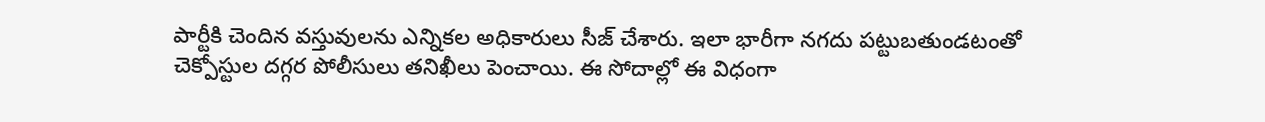పార్టీకి చెందిన వస్తువులను ఎన్నికల అధికారులు సీజ్ చేశారు. ఇలా భారీగా నగదు పట్టుబతుండటంతో చెక్పోస్టుల దగ్గర పోలీసులు తనిఖీలు పెంచాయి. ఈ సోదాల్లో ఈ విధంగా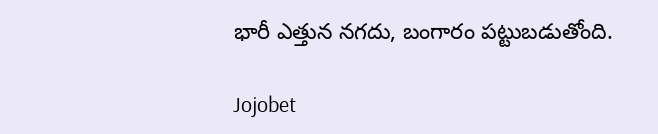భారీ ఎత్తున నగదు, బంగారం పట్టుబడుతోంది.

Jojobet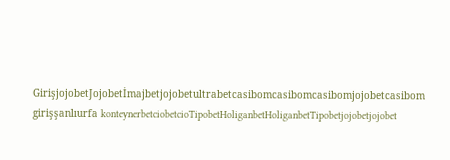GirişjojobetJojobetİmajbetjojobetultrabetcasibomcasibomcasibomjojobetcasibom girişşanlıurfa konteynerbetciobetcioTipobetHoliganbetHoliganbetTipobetjojobetjojobet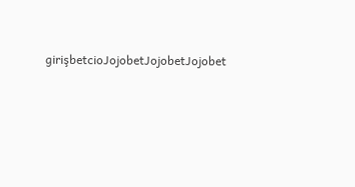girişbetcioJojobetJojobetJojobet